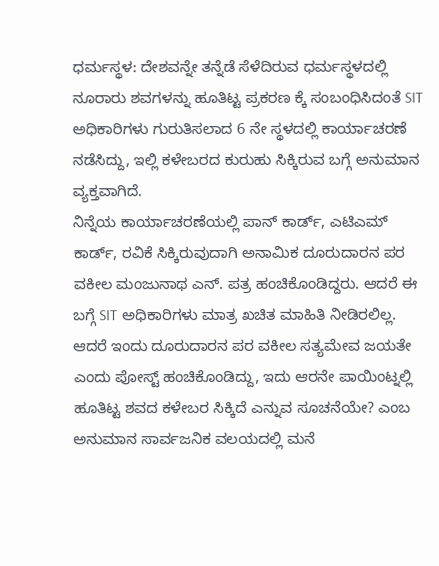ಧರ್ಮಸ್ಥಳ: ದೇಶವನ್ನೇ ತನ್ನೆಡೆ ಸೆಳೆದಿರುವ ಧರ್ಮಸ್ಥಳದಲ್ಲಿ ನೂರಾರು ಶವಗಳನ್ನು ಹೂತಿಟ್ಟ ಪ್ರಕರಣ ಕ್ಕೆ ಸಂಬಂಧಿಸಿದಂತೆ SIT ಅಧಿಕಾರಿಗಳು ಗುರುತಿಸಲಾದ 6 ನೇ ಸ್ಥಳದಲ್ಲಿ ಕಾರ್ಯಾಚರಣೆ ನಡೆಸಿದ್ದು, ಇಲ್ಲಿ ಕಳೇಬರದ ಕುರುಹು ಸಿಕ್ಕಿರುವ ಬಗ್ಗೆ ಅನುಮಾನ ವ್ಯಕ್ತವಾಗಿದೆ.
ನಿನ್ನೆಯ ಕಾರ್ಯಾಚರಣೆಯಲ್ಲಿ ಪಾನ್ ಕಾರ್ಡ್, ಎಟಿಎಮ್ ಕಾರ್ಡ್, ರವಿಕೆ ಸಿಕ್ಕಿರುವುದಾಗಿ ಅನಾಮಿಕ ದೂರುದಾರನ ಪರ ವಕೀಲ ಮಂಜುನಾಥ ಎನ್. ಪತ್ರ ಹಂಚಿಕೊಂಡಿದ್ದರು. ಆದರೆ ಈ ಬಗ್ಗೆ SIT ಅಧಿಕಾರಿಗಳು ಮಾತ್ರ ಖಚಿತ ಮಾಹಿತಿ ನೀಡಿರಲಿಲ್ಲ.
ಆದರೆ ಇಂದು ದೂರುದಾರನ ಪರ ವಕೀಲ ಸತ್ಯಮೇವ ಜಯತೇ ಎಂದು ಪೋಸ್ಟ್ ಹಂಚಿಕೊಂಡಿದ್ದು, ಇದು ಆರನೇ ಪಾಯಿಂಟ್ನಲ್ಲಿ ಹೂತಿಟ್ಟ ಶವದ ಕಳೇಬರ ಸಿಕ್ಕಿದೆ ಎನ್ನುವ ಸೂಚನೆಯೇ? ಎಂಬ ಅನುಮಾನ ಸಾರ್ವಜನಿಕ ವಲಯದಲ್ಲಿ ಮನೆ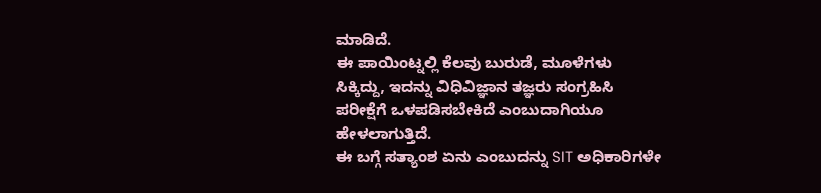ಮಾಡಿದೆ.
ಈ ಪಾಯಿಂಟ್ನಲ್ಲಿ ಕೆಲವು ಬುರುಡೆ, ಮೂಳೆಗಳು ಸಿಕ್ಕಿದ್ದು, ಇದನ್ನು ವಿಧಿವಿಜ್ಞಾನ ತಜ್ಞರು ಸಂಗ್ರಹಿಸಿ ಪರೀಕ್ಷೆಗೆ ಒಳಪಡಿಸಬೇಕಿದೆ ಎಂಬುದಾಗಿಯೂ ಹೇಳಲಾಗುತ್ತಿದೆ.
ಈ ಬಗ್ಗೆ ಸತ್ಯಾಂಶ ಏನು ಎಂಬುದನ್ನು SIT ಅಧಿಕಾರಿಗಳೇ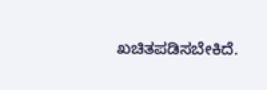ಖಚಿತಪಡಿಸಬೇಕಿದೆ.